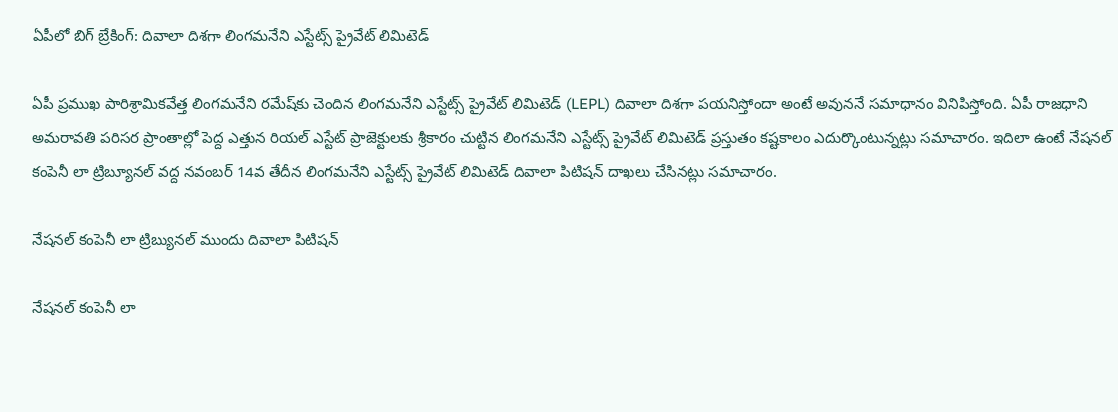ఏపీలో బిగ్ బ్రేకింగ్: దివాలా దిశగా లింగమనేని ఎస్టేట్స్ ప్రైవేట్ లిమిటెడ్

ఏపీ ప్రముఖ పారిశ్రామికవేత్త లింగమనేని రమేష్‌కు చెందిన లింగమనేని ఎస్టేట్స్ ప్రైవేట్ లిమిటెడ్ (LEPL) దివాలా దిశగా పయనిస్తోందా అంటే అవుననే సమాధానం వినిపిస్తోంది. ఏపీ రాజధాని అమరావతి పరిసర ప్రాంతాల్లో పెద్ద ఎత్తున రియల్ ఎస్టేట్ ప్రాజెక్టులకు శ్రీకారం చుట్టిన లింగమనేని ఎస్టేట్స్ ప్రైవేట్ లిమిటెడ్ ప్రస్తుతం కష్టకాలం ఎదుర్కొంటున్నట్లు సమాచారం. ఇదిలా ఉంటే నేషనల్ కంపెనీ లా ట్రిబ్యూనల్ వద్ద నవంబర్ 14వ తేదీన లింగమనేని ఎస్టేట్స్ ప్రైవేట్ లిమిటెడ్ దివాలా పిటిషన్ దాఖలు చేసినట్లు సమాచారం.

నేషనల్ కంపెనీ లా ట్రిబ్యునల్ ముందు దివాలా పిటిషన్

నేషనల్ కంపెనీ లా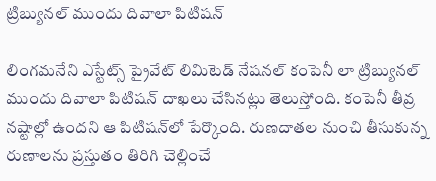ట్రిబ్యునల్ ముందు దివాలా పిటిషన్

లింగమనేని ఎస్టేట్స్ ప్రైవేట్ లిమిటెడ్ నేషనల్ కంపెనీ లా ట్రిబ్యునల్ ముందు దివాలా పిటిషన్ దాఖలు చేసినట్లు తెలుస్తోంది. కంపెనీ తీవ్ర నష్టాల్లో ఉందని ఆ పిటిషన్‌లో పేర్కొంది. రుణదాతల నుంచి తీసుకున్న రుణాలను ప్రస్తుతం తిరిగి చెల్లించే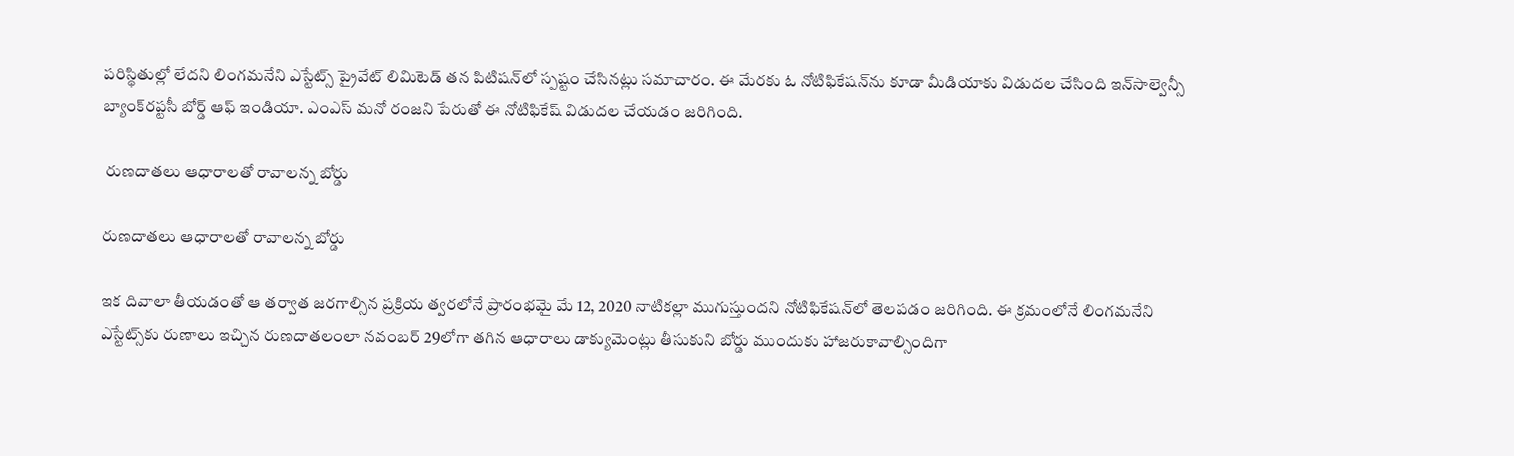పరిస్థితుల్లో లేదని లింగమనేని ఎస్టేట్స్ ప్రైవేట్ లిమిటెడ్ తన పిటిషన్‌లో స్పష్టం చేసినట్లు సమాచారం. ఈ మేరకు ఓ నోటిఫికేషన్‌ను కూడా మీడియాకు విడుదల చేసింది ఇన్‌సాల్వెన్సీ బ్యాంక్‌రప్టసీ బోర్డ్ ఆఫ్ ఇండియా. ఎంఎస్ మనో రంజని పేరుతో ఈ నోటిఫికేష్ విడుదల చేయడం జరిగింది.

 రుణదాతలు ఆధారాలతో రావాలన్న బోర్డు

రుణదాతలు ఆధారాలతో రావాలన్న బోర్డు

ఇక దివాలా తీయడంతో ఆ తర్వాత జరగాల్సిన ప్రక్రియ త్వరలోనే ప్రారంభమై మే 12, 2020 నాటికల్లా ముగుస్తుందని నోటిఫికేషన్‌లో తెలపడం జరిగింది. ఈ క్రమంలోనే లింగమనేని ఎస్టేట్స్‌కు రుణాలు ఇచ్చిన రుణదాతలంలా నవంబర్ 29లోగా తగిన ఆధారాలు డాక్యుమెంట్లు తీసుకుని బోర్డు ముందుకు హాజరుకావాల్సిందిగా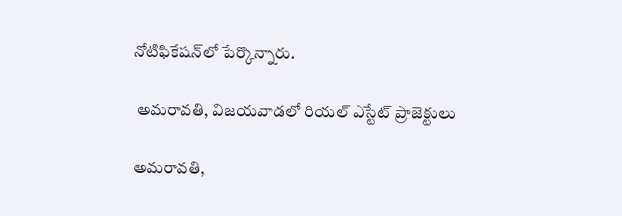నోటిఫికేషన్‌లో పేర్కొన్నారు.

 అమరావతి, విజయవాడలో రియల్ ఎస్టేట్ ప్రాజెక్టులు

అమరావతి,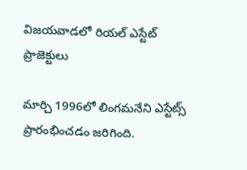విజయవాడలో రియల్ ఎస్టేట్ ప్రాజెక్టులు

మార్చి 1996లో లింగమనేని ఎస్టేట్స్ ప్రారంభించడం జరిగింది.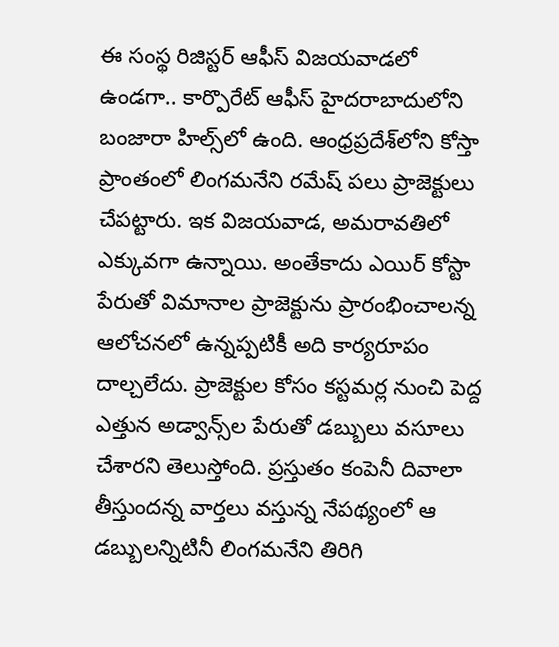ఈ సంస్థ రిజిస్టర్ ఆఫీస్ విజయవాడలో ఉండగా.. కార్పొరేట్ ఆఫీస్ హైదరాబాదులోని బంజారా హిల్స్‌లో ఉంది. ఆంధ్రప్రదేశ్‌లోని కోస్తా ప్రాంతంలో లింగమనేని రమేష్ పలు ప్రాజెక్టులు చేపట్టారు. ఇక విజయవాడ, అమరావతిలో ఎక్కువగా ఉన్నాయి. అంతేకాదు ఎయిర్ కోస్టా పేరుతో విమానాల ప్రాజెక్టును ప్రారంభించాలన్న ఆలోచనలో ఉన్నప్పటికీ అది కార్యరూపం దాల్చలేదు. ప్రాజెక్టుల కోసం కస్టమర్ల నుంచి పెద్ద ఎత్తున అడ్వాన్స్‌ల పేరుతో డబ్బులు వసూలు చేశారని తెలుస్తోంది. ప్రస్తుతం కంపెనీ దివాలా తీస్తుందన్న వార్తలు వస్తున్న నేపథ్యంలో ఆ డబ్బులన్నిటినీ లింగమనేని తిరిగి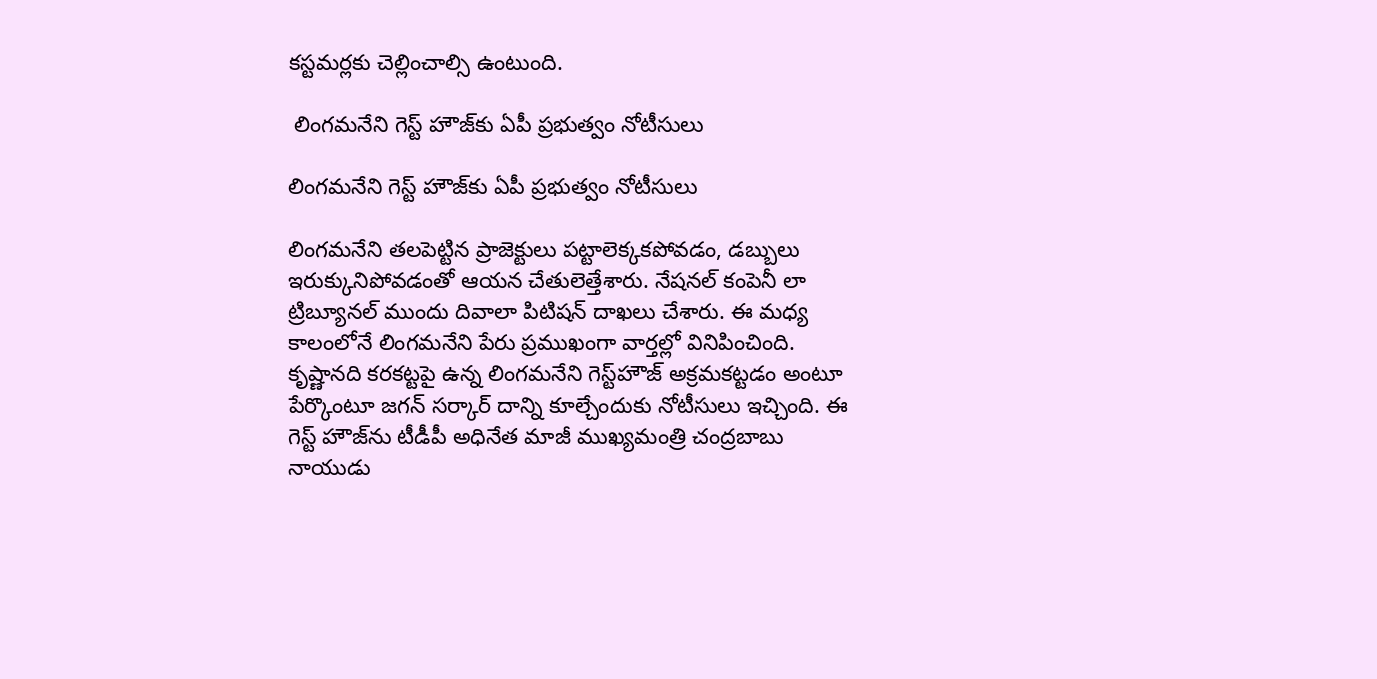కస్టమర్లకు చెల్లించాల్సి ఉంటుంది.

 లింగమనేని గెస్ట్ హౌజ్‌కు ఏపీ ప్రభుత్వం నోటీసులు

లింగమనేని గెస్ట్ హౌజ్‌కు ఏపీ ప్రభుత్వం నోటీసులు

లింగమనేని తలపెట్టిన ప్రాజెక్టులు పట్టాలెక్కకపోవడం, డబ్బులు ఇరుక్కునిపోవడంతో ఆయన చేతులెత్తేశారు. నేషనల్ కంపెనీ లా ట్రిబ్యూనల్ ముందు దివాలా పిటిషన్ దాఖలు చేశారు. ఈ మధ్య కాలంలోనే లింగమనేని పేరు ప్రముఖంగా వార్తల్లో వినిపించింది. కృష్ణానది కరకట్టపై ఉన్న లింగమనేని గెస్ట్‌హౌజ్‌ అక్రమకట్టడం అంటూ పేర్కొంటూ జగన్ సర్కార్ దాన్ని కూల్చేందుకు నోటీసులు ఇచ్చింది. ఈ గెస్ట్ హౌజ్‌ను టీడీపీ అధినేత మాజీ ముఖ్యమంత్రి చంద్రబాబు నాయుడు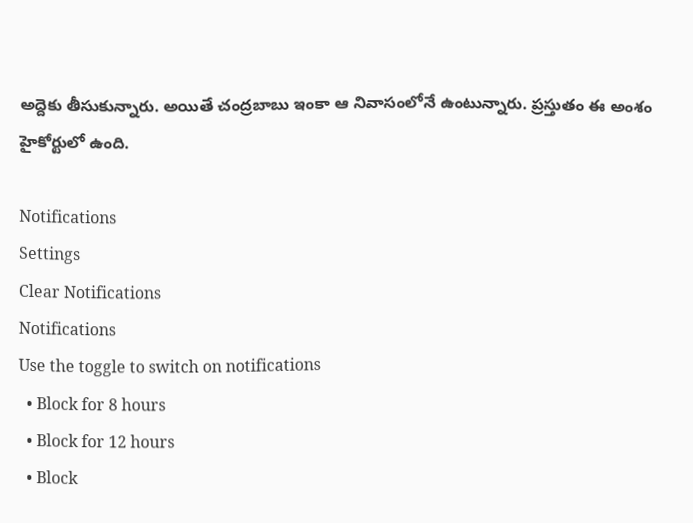అద్దెకు తీసుకున్నారు. అయితే చంద్రబాబు ఇంకా ఆ నివాసంలోనే ఉంటున్నారు. ప్రస్తుతం ఈ అంశం హైకోర్టులో ఉంది.

Notifications
Settings
Clear Notifications
Notifications
Use the toggle to switch on notifications
  • Block for 8 hours
  • Block for 12 hours
  • Block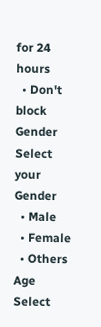for 24 hours
  • Don't block
Gender
Select your Gender
  • Male
  • Female
  • Others
Age
Select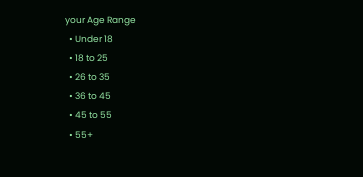your Age Range
  • Under 18
  • 18 to 25
  • 26 to 35
  • 36 to 45
  • 45 to 55
  • 55+